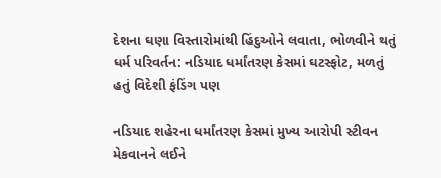દેશના ઘણા વિસ્તારોમાંથી હિંદુઓને લવાતા, ભોળવીને થતું ધર્મ પરિવર્તન: નડિયાદ ધર્માંતરણ કેસમાં ઘટસ્ફોટ, મળતું હતું વિદેશી ફંડિંગ પણ

નડિયાદ શહેરના ધર્માંતરણ કેસમાં મુખ્ય આરોપી સ્ટીવન મેકવાનને લઈને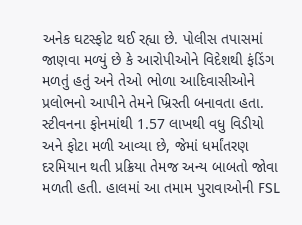અનેક ઘટસ્ફોટ થઈ રહ્યા છે. પોલીસ તપાસમાં જાણવા મળ્યું છે કે આરોપીઓને વિદેશથી ફંડિંગ મળતું હતું અને તેઓ ભોળા આદિવાસીઓને પ્રલોભનો આપીને તેમને ખ્રિસ્તી બનાવતા હતા. સ્ટીવનના ફોનમાંથી 1.57 લાખથી વધુ વિડીયો અને ફોટા મળી આવ્યા છે, જેમાં ધર્માંતરણ દરમિયાન થતી પ્રક્રિયા તેમજ અન્ય બાબતો જોવા મળતી હતી. હાલમાં આ તમામ પુરાવાઓની FSL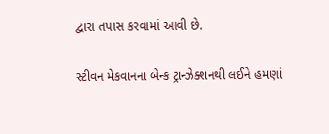દ્વારા તપાસ કરવામાં આવી છે.

સ્ટીવન મેકવાનના બેન્ક ટ્રાન્ઝેક્શનથી લઈને હમણાં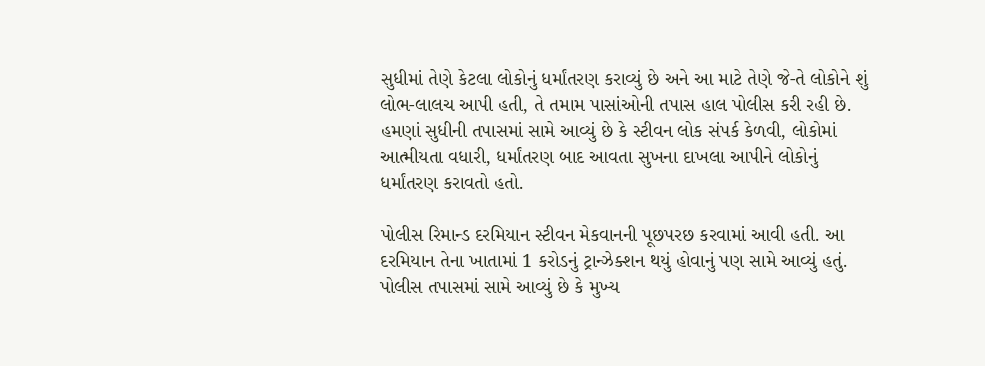સુધીમાં તેણે કેટલા લોકોનું ધર્માંતરણ કરાવ્યું છે અને આ માટે તેણે જે-તે લોકોને શું લોભ-લાલચ આપી હતી, તે તમામ પાસાંઓની તપાસ હાલ પોલીસ કરી રહી છે. હમણાં સુધીની તપાસમાં સામે આવ્યું છે કે સ્ટીવન લોક સંપર્ક કેળવી, લોકોમાં આત્મીયતા વધારી, ધર્માંતરણ બાદ આવતા સુખના દાખલા આપીને લોકોનું ધર્માંતરણ કરાવતો હતો.

પોલીસ રિમાન્ડ દરમિયાન સ્ટીવન મેકવાનની પૂછપરછ કરવામાં આવી હતી. આ દરમિયાન તેના ખાતામાં 1 કરોડનું ટ્રાન્ઝેક્શન થયું હોવાનું પણ સામે આવ્યું હતું. પોલીસ તપાસમાં સામે આવ્યું છે કે મુખ્ય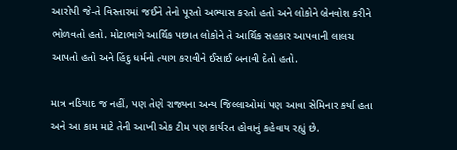આરોપી જે-તે વિસ્તારમાં જઈને તેનો પૂરતો અભ્યાસ કરતો હતો અને લોકોને બ્રેનવોશ કરીને ભોળવતો હતો. મોટાભાગે આર્થિક પછાત લોકોને તે આર્થિક સહકાર આપવાની લાલચ આપતો હતો અને હિંદુ ધર્મનો ત્યાગ કરાવીને ઈસાઈ બનાવી દેતો હતો.

માત્ર નડિયાદ જ નહીં, પણ તેણે રાજ્યના અન્ય જિલ્લાઓમાં પણ આવા સેમિનાર કર્યા હતા અને આ કામ માટે તેની આખી એક ટીમ પણ કાર્યરત હોવાનું કહેવાય રહ્યું છે.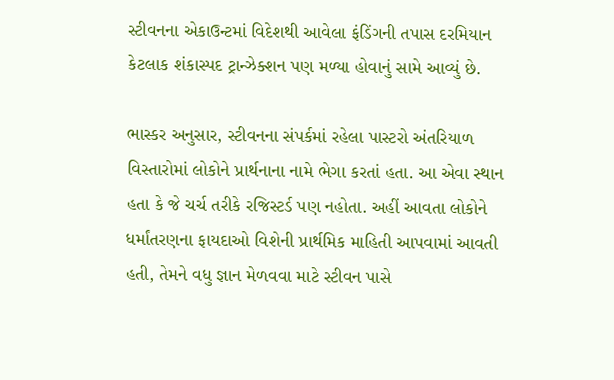સ્ટીવનના એકાઉન્ટમાં વિદેશથી આવેલા ફંડિંગની તપાસ દરમિયાન કેટલાક શંકાસ્પદ ટ્રાન્ઝેક્શન પણ મળ્યા હોવાનું સામે આવ્યું છે.

ભાસ્કર અનુસાર, સ્ટીવનના સંપર્કમાં રહેલા પાસ્ટરો અંતરિયાળ વિસ્તારોમાં લોકોને પ્રાર્થનાના નામે ભેગા કરતાં હતા. આ એવા સ્થાન હતા કે જે ચર્ચ તરીકે રજિસ્ટર્ડ પણ નહોતા. અહીં આવતા લોકોને ધર્માંતરણના ફાયદાઓ વિશેની પ્રાર્થમિક માહિતી આપવામાં આવતી હતી, તેમને વધુ જ્ઞાન મેળવવા માટે સ્ટીવન પાસે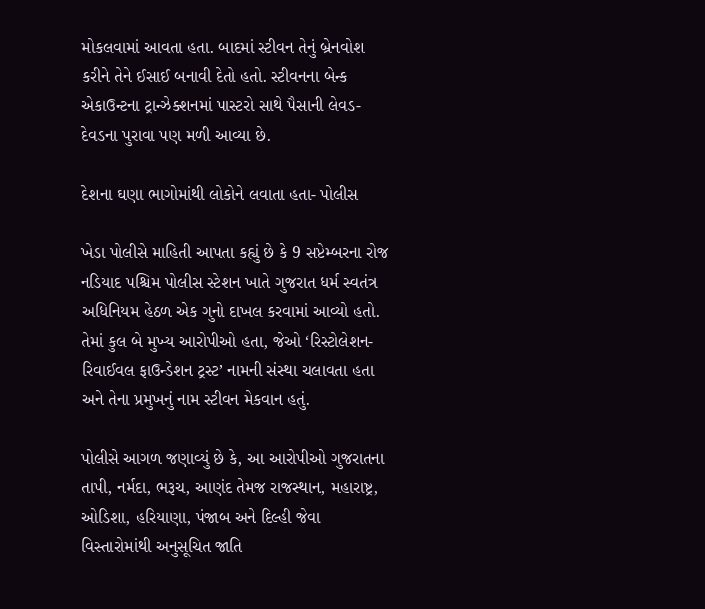મોકલવામાં આવતા હતા. બાદમાં સ્ટીવન તેનું બ્રેનવોશ કરીને તેને ઈસાઈ બનાવી દેતો હતો. સ્ટીવનના બેન્ક એકાઉન્ટના ટ્રાન્ઝેક્શનમાં પાસ્ટરો સાથે પૈસાની લેવડ-દેવડના પુરાવા પણ મળી આવ્યા છે.

દેશના ઘણા ભાગોમાંથી લોકોને લવાતા હતા- પોલીસ

ખેડા પોલીસે માહિતી આપતા કહ્યું છે કે 9 સપ્ટેમ્બરના રોજ નડિયાદ પશ્ચિમ પોલીસ સ્ટેશન ખાતે ગુજરાત ધર્મ સ્વતંત્ર અધિનિયમ હેઠળ એક ગુનો દાખલ કરવામાં આવ્યો હતો. તેમાં કુલ બે મુખ્ય આરોપીઓ હતા, જેઓ ‘રિસ્ટોલેશન-રિવાઈવલ ફાઉન્ડેશન ટ્રસ્ટ’ નામની સંસ્થા ચલાવતા હતા અને તેના પ્રમુખનું નામ સ્ટીવન મેકવાન હતું.

પોલીસે આગળ જણાવ્યું છે કે, આ આરોપીઓ ગુજરાતના તાપી, નર્મદા, ભરૂચ, આણંદ તેમજ રાજસ્થાન, મહારાષ્ટ્ર, ઓડિશા, હરિયાણા, પંજાબ અને દિલ્હી જેવા વિસ્તારોમાંથી અનુસૂચિત જાતિ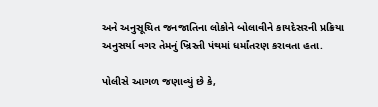અને અનુસૂચિત જનજાતિના લોકોને બોલાવીને કાયદેસરની પ્રક્રિયા અનુસર્યા વગર તેમનું ખ્રિસ્તી પંથમાં ધર્માંતરણ કરાવતા હતા.

પોલીસે આગળ જણાવ્યું છે કે,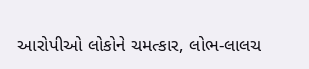આરોપીઓ લોકોને ચમત્કાર, લોભ-લાલચ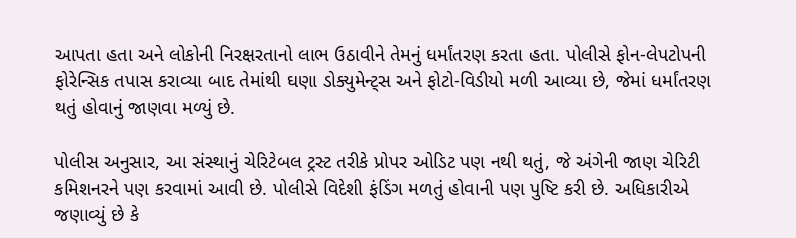આપતા હતા અને લોકોની નિરક્ષરતાનો લાભ ઉઠાવીને તેમનું ધર્માંતરણ કરતા હતા. પોલીસે ફોન-લેપટોપની ફોરેન્સિક તપાસ કરાવ્યા બાદ તેમાંથી ઘણા ડોક્યુમેન્ટ્સ અને ફોટો-વિડીયો મળી આવ્યા છે, જેમાં ધર્માંતરણ થતું હોવાનું જાણવા મળ્યું છે.

પોલીસ અનુસાર, આ સંસ્થાનું ચેરિટેબલ ટ્રસ્ટ તરીકે પ્રોપર ઓડિટ પણ નથી થતું, જે અંગેની જાણ ચેરિટી કમિશનરને પણ કરવામાં આવી છે. પોલીસે વિદેશી ફંડિંગ મળતું હોવાની પણ પુષ્ટિ કરી છે. અધિકારીએ જણાવ્યું છે કે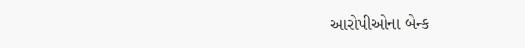આરોપીઓના બેન્ક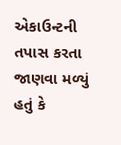એકાઉન્ટની તપાસ કરતા જાણવા મળ્યું હતું કે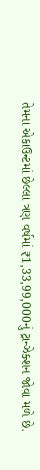તેમના એકાઉન્ટમાં છેલ્લા ત્રણ વર્ષમાં ₹1,33,99,000નું ટ્રાન્ઝેક્શન જોવા મળે છે.